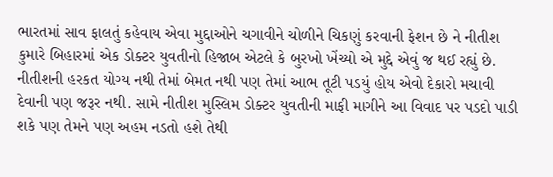ભારતમાં સાવ ફાલતું કહેવાય એવા મુદ્દાઓને ચગાવીને ચોળીને ચિકણું કરવાની ફેશન છે ને નીતીશ કુમારે બિહારમાં એક ડોક્ટર યુવતીનો હિજાબ એટલે કે બુરખો ખેંચ્યો એ મુદ્દે એવું જ થઈ રહ્યું છે. નીતીશની હરકત યોગ્ય નથી તેમાં બેમત નથી પણ તેમાં આભ તૂટી પડયું હોય એવો દેકારો મચાવી દેવાની પણ જરૂર નથી. સામે નીતીશ મુસ્લિમ ડોક્ટર યુવતીની માફી માગીને આ વિવાદ પર પડદો પાડી શકે પણ તેમને પણ અહમ નડતો હશે તેથી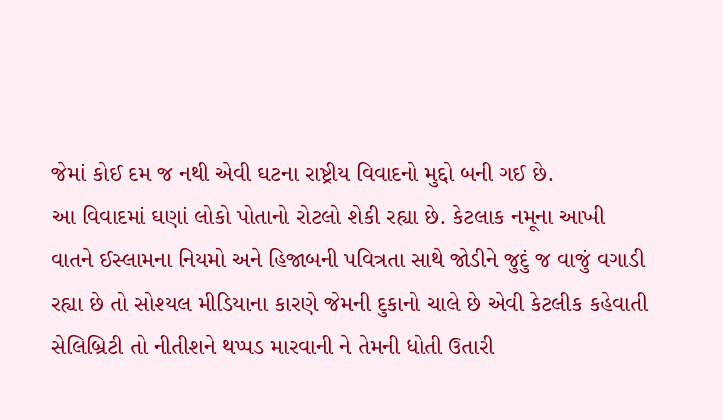જેમાં કોઈ દમ જ નથી એવી ઘટના રાષ્ટ્રીય વિવાદનો મુદ્દો બની ગઈ છે.
આ વિવાદમાં ઘણાં લોકો પોતાનો રોટલો શેકી રહ્યા છે. કેટલાક નમૂના આખી વાતને ઈસ્લામના નિયમો અને હિજાબની પવિત્રતા સાથે જોડીને જુદું જ વાજું વગાડી રહ્યા છે તો સોશ્યલ મીડિયાના કારણે જેમની દુકાનો ચાલે છે એવી કેટલીક કહેવાતી સેલિબ્રિટી તો નીતીશને થપ્પડ મારવાની ને તેમની ધોતી ઉતારી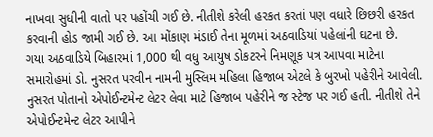નાખવા સુધીની વાતો પર પહોંચી ગઈ છે. નીતીશે કરેલી હરકત કરતાં પણ વધારે છિછરી હરકત કરવાની હોડ જામી ગઈ છે. આ મોંકાણ મંડાઈ તેના મૂળમાં અઠવાડિયાં પહેલાંની ઘટના છે.
ગયા અઠવાડિયે બિહારમાં 1,000 થી વધુ આયુષ ડોકટરને નિમણૂક પત્ર આપવા માટેના સમારોહમાં ડો. નુસરત પરવીન નામની મુસ્લિમ મહિલા હિજાબ એટલે કે બુરખો પહેરીને આવેલી. નુસરત પોતાનો એપોઈન્ટમેન્ટ લેટર લેવા માટે હિજાબ પહેરીને જ સ્ટેજ પર ગઈ હતી. નીતીશે તેને એપોઈન્ટમેન્ટ લેટર આપીને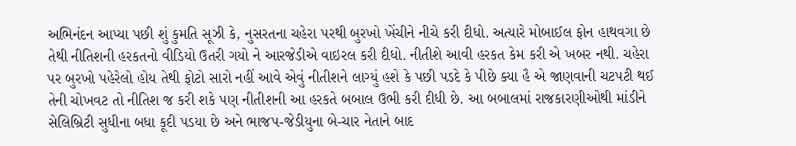અભિનંદન આપ્યા પછી શું કુમતિ સૂઝી કે, નુસરતના ચહેરા પરથી બુરખો ખેંચીને નીચે કરી દીધો. અત્યારે મોબાઈલ ફોન હાથવગા છે તેથી નીતિશની હરકતનો વીડિયો ઉતરી ગયો ને આરજેડીએ વાઇરલ કરી દીધો. નીતીશે આવી હરકત કેમ કરી એ ખબર નથી. ચહેરા પર બુરખો પહેરેલો હોય તેથી ફોટો સારો નહીં આવે એવું નીતીશને લાગ્યું હશે કે પછી પડદે કે પીછે ક્યા હૈ એ જાણવાની ચટપટી થઈ તેની ચોખવટ તો નીતિશ જ કરી શકે પણ નીતીશની આ હરકતે બબાલ ઉભી કરી દીધી છે. આ બબાલમાં રાજકારણીઓથી માંડીને સેલિબ્રિટી સુધીના બધા કૂદી પડયા છે અને ભાજપ-જેડીયુના બે-ચાર નેતાને બાદ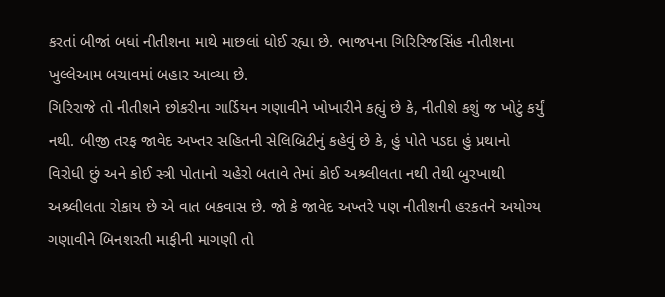કરતાં બીજાં બધાં નીતીશના માથે માછલાં ધોઈ રહ્યા છે. ભાજપના ગિરિરિજસિંહ નીતીશના ખુલ્લેઆમ બચાવમાં બહાર આવ્યા છે.
ગિરિરાજે તો નીતીશને છોકરીના ગાર્ડિયન ગણાવીને ખોખારીને કહ્યું છે કે, નીતીશે કશું જ ખોટું કર્યું નથી. બીજી તરફ જાવેદ અખ્તર સહિતની સેલિબ્રિટીનું કહેવું છે કે, હું પોતે પડદા હું પ્રથાનો વિરોધી છું અને કોઈ સ્ત્રી પોતાનો ચહેરો બતાવે તેમાં કોઈ અશ્ર્લીલતા નથી તેથી બુરખાથી અશ્ર્લીલતા રોકાય છે એ વાત બકવાસ છે. જો કે જાવેદ અખ્તરે પણ નીતીશની હરકતને અયોગ્ય ગણાવીને બિનશરતી માફીની માગણી તો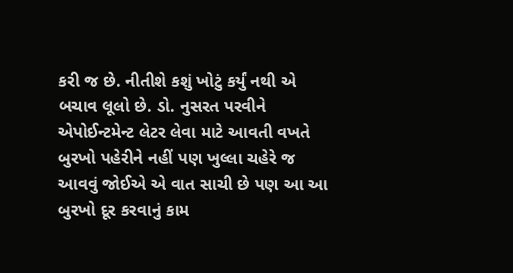કરી જ છે. નીતીશે કશું ખોટું કર્યું નથી એ બચાવ લૂલો છે. ડો. નુસરત પરવીને એપોઈન્ટમેન્ટ લેટર લેવા માટે આવતી વખતે બુરખો પહેરીને નહીં પણ ખુલ્લા ચહેરે જ આવવું જોઈએ એ વાત સાચી છે પણ આ આ બુરખો દૂર કરવાનું કામ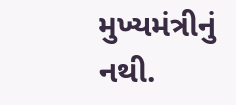મુખ્યમંત્રીનું નથી.